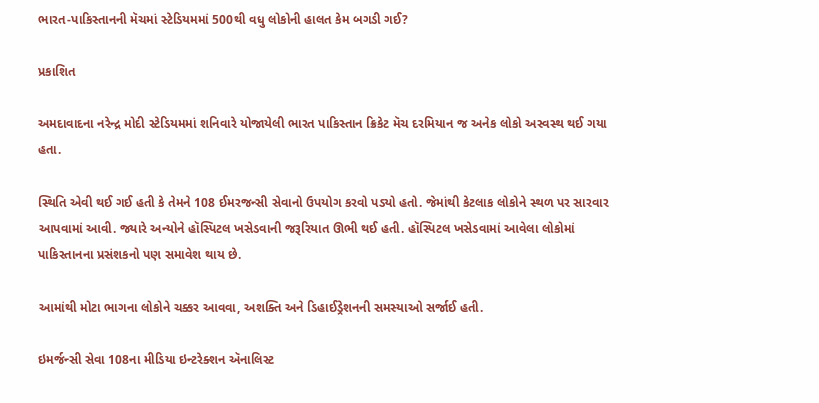ભારત-પાકિસ્તાનની મૅચમાં સ્ટેડિયમમાં 500થી વધુ લોકોની હાલત કેમ બગડી ગઈ?

પ્રકાશિત

અમદાવાદના નરેન્દ્ર મોદી સ્ટેડિયમમાં શનિવારે યોજાયેલી ભારત પાકિસ્તાન ક્રિકેટ મૅચ દરમિયાન જ અનેક લોકો અસ્વસ્થ થઈ ગયા હતા.

સ્થિતિ એવી થઈ ગઈ હતી કે તેમને 108 ઈમરજન્સી સેવાનો ઉપયોગ કરવો પડ્યો હતો. જેમાંથી કેટલાક લોકોને સ્થળ પર સારવાર આપવામાં આવી. જ્યારે અન્યોને હૉસ્પિટલ ખસેડવાની જરૂરિયાત ઊભી થઈ હતી. હૉસ્પિટલ ખસેડવામાં આવેલા લોકોમાં પાકિસ્તાનના પ્રસંશકનો પણ સમાવેશ થાય છે.

આમાંથી મોટા ભાગના લોકોને ચક્કર આવવા, અશક્તિ અને ડિહાઈડ્રેશનની સમસ્યાઓ સર્જાઈ હતી.

ઇમર્જન્સી સેવા 108ના મીડિયા ઇન્ટરેક્શન ઍનાલિસ્ટ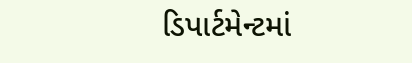ડિપાર્ટમેન્ટમાં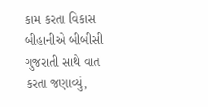કામ કરતા વિકાસ બીહાનીએ બીબીસી ગુજરાતી સાથે વાત કરતા જણાવ્યું,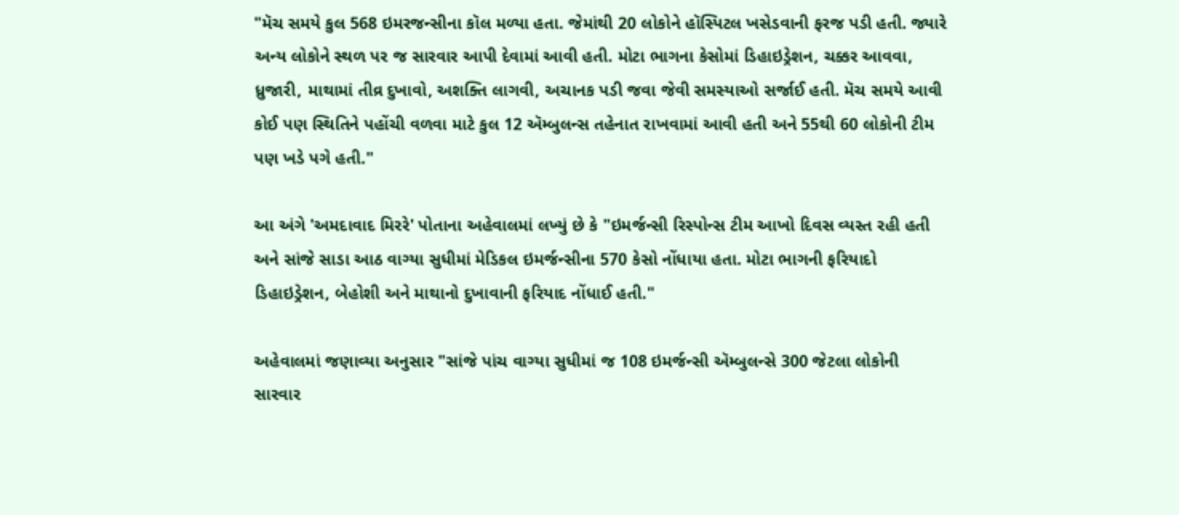"મૅચ સમયે કુલ 568 ઇમરજન્સીના કૉલ મળ્યા હતા. જેમાંથી 20 લોકોને હૉસ્પિટલ ખસેડવાની ફરજ પડી હતી. જ્યારે અન્ય લોકોને સ્થળ પર જ સારવાર આપી દેવામાં આવી હતી. મોટા ભાગના કેસોમાં ડિહાઇડ્રેશન, ચક્કર આવવા, ધ્રુજારી, માથામાં તીવ્ર દુખાવો, અશક્તિ લાગવી, અચાનક પડી જવા જેવી સમસ્યાઓ સર્જાઈ હતી. મૅચ સમયે આવી કોઈ પણ સ્થિતિને પહોંચી વળવા માટે કુલ 12 ઍમ્બુલન્સ તહેનાત રાખવામાં આવી હતી અને 55થી 60 લોકોની ટીમ પણ ખડે પગે હતી."

આ અંગે 'અમદાવાદ મિરરે' પોતાના અહેવાલમાં લખ્યું છે કે "ઇમર્જન્સી રિસ્પોન્સ ટીમ આખો દિવસ વ્યસ્ત રહી હતી અને સાંજે સાડા આઠ વાગ્યા સુધીમાં મેડિકલ ઇમર્જન્સીના 570 કેસો નોંધાયા હતા. મોટા ભાગની ફરિયાદો ડિહાઇડ્રેશન, બેહોશી અને માથાનો દુખાવાની ફરિયાદ નોંધાઈ હતી."

અહેવાલમાં જણાવ્યા અનુસાર "સાંજે પાંચ વાગ્યા સુધીમાં જ 108 ઇમર્જન્સી ઍમ્બુલન્સે 300 જેટલા લોકોની સારવાર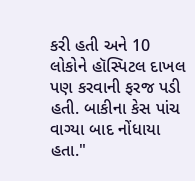કરી હતી અને 10 લોકોને હૉસ્પિટલ દાખલ પણ કરવાની ફરજ પડી હતી. બાકીના કેસ પાંચ વાગ્યા બાદ નોંધાયા હતા."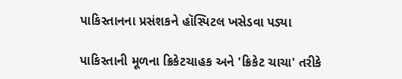પાકિસ્તાનના પ્રસંશકને હૉસ્પિટલ ખસેડવા પડ્યા

પાકિસ્તાની મૂળના ક્રિકેટચાહક અને 'ક્રિકેટ ચાચા' તરીકે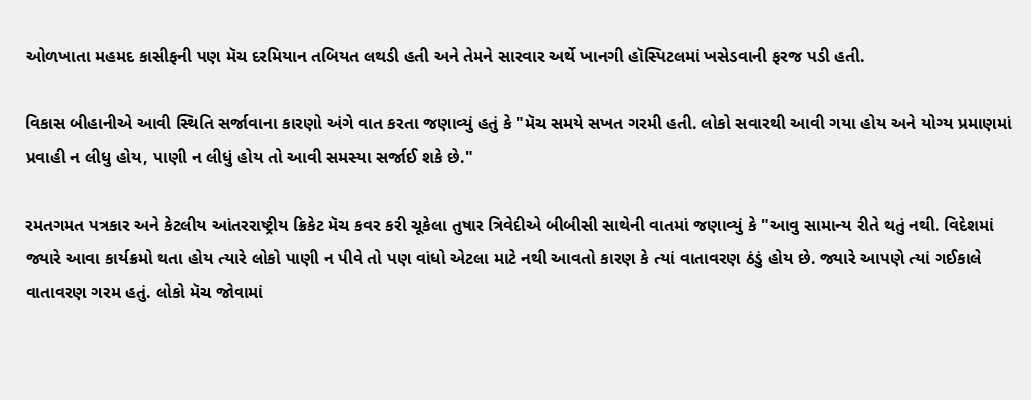ઓળખાતા મહમદ કાસીફની પણ મૅચ દરમિયાન તબિયત લથડી હતી અને તેમને સારવાર અર્થે ખાનગી હૉસ્પિટલમાં ખસેડવાની ફરજ પડી હતી.

વિકાસ બીહાનીએ આવી સ્થિતિ સર્જાવાના કારણો અંગે વાત કરતા જણાવ્યું હતું કે "મૅચ સમયે સખત ગરમી હતી. લોકો સવારથી આવી ગયા હોય અને યોગ્ય પ્રમાણમાં પ્રવાહી ન લીધુ હોય, પાણી ન લીધું હોય તો આવી સમસ્યા સર્જાઈ શકે છે."

રમતગમત પત્રકાર અને કેટલીય આંતરરાષ્ટ્રીય ક્રિકેટ મૅચ કવર કરી ચૂકેલા તુષાર ત્રિવેદીએ બીબીસી સાથેની વાતમાં જણાવ્યું કે "આવુ સામાન્ય રીતે થતું નથી. વિદેશમાં જ્યારે આવા કાર્યક્રમો થતા હોય ત્યારે લોકો પાણી ન પીવે તો પણ વાંધો એટલા માટે નથી આવતો કારણ કે ત્યાં વાતાવરણ ઠંડું હોય છે. જ્યારે આપણે ત્યાં ગઈકાલે વાતાવરણ ગરમ હતું. લોકો મૅચ જોવામાં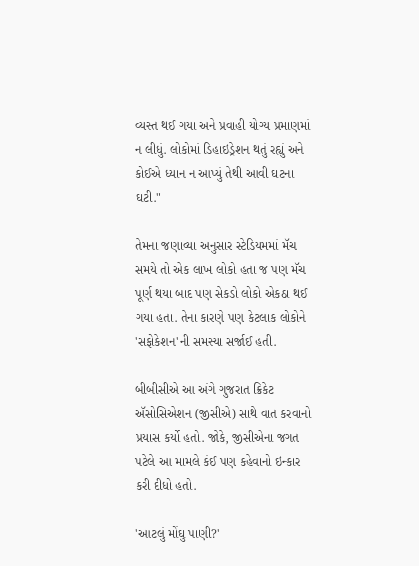વ્યસ્ત થઈ ગયા અને પ્રવાહી યોગ્ય પ્રમાણમાં ન લીધું. લોકોમાં ડિહાઇડ્રેશન થતું રહ્યું અને કોઈએ ધ્યાન ન આપ્યું તેથી આવી ઘટના ઘટી."

તેમના જણાવ્યા અનુસાર સ્ટેડિયમમાં મૅચ સમયે તો એક લાખ લોકો હતા જ પણ મૅચ પૂર્ણ થયા બાદ પણ સેકડો લોકો એકઠા થઈ ગયા હતા. તેના કારણે પણ કેટલાક લોકોને 'સફોકેશન'ની સમસ્યા સર્જાઈ હતી.

બીબીસીએ આ અંગે ગુજરાત ક્રિકેટ ઍસોસિએશન (જીસીએ) સાથે વાત કરવાનો પ્રયાસ કર્યો હતો. જોકે, જીસીએના જગત પટેલે આ મામલે કંઈ પણ કહેવાનો ઇન્કાર કરી દીધો હતો.

'આટલું મોંઘુ પાણી?'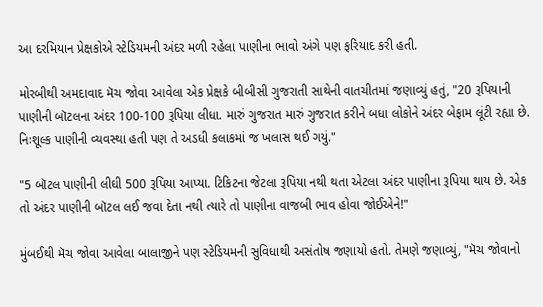આ દરમિયાન પ્રેક્ષકોએ સ્ટેડિયમની અંદર મળી રહેલા પાણીના ભાવો અંગે પણ ફરિયાદ કરી હતી.

મોરબીથી અમદાવાદ મૅચ જોવા આવેલા એક પ્રેક્ષકે બીબીસી ગુજરાતી સાથેની વાતચીતમાં જણાવ્યું હતું, "20 રૂપિયાની પાણીની બૉટલના અંદર 100-100 રૂપિયા લીધા. મારું ગુજરાત મારું ગુજરાત કરીને બધા લોકોને અંદર બેફામ લૂંટી રહ્યા છે. નિઃશૂલ્ક પાણીની વ્યવસ્થા હતી પણ તે અડધી કલાકમાં જ ખલાસ થઈ ગયું."

"5 બૉટલ પાણીની લીઘી 500 રૂપિયા આપ્યા. ટિકિટના જેટલા રૂપિયા નથી થતા એટલા અંદર પાણીના રૂપિયા થાય છે. એક તો અંદર પાણીની બૉટલ લઈ જવા દેતા નથી ત્યારે તો પાણીના વાજબી ભાવ હોવા જોઈએને!"

મુંબઈથી મૅચ જોવા આવેલા બાલાજીને પણ સ્ટેડિયમની સુવિધાથી અસંતોષ જણાયો હતો. તેમણે જણાવ્યું, "મૅચ જોવાનો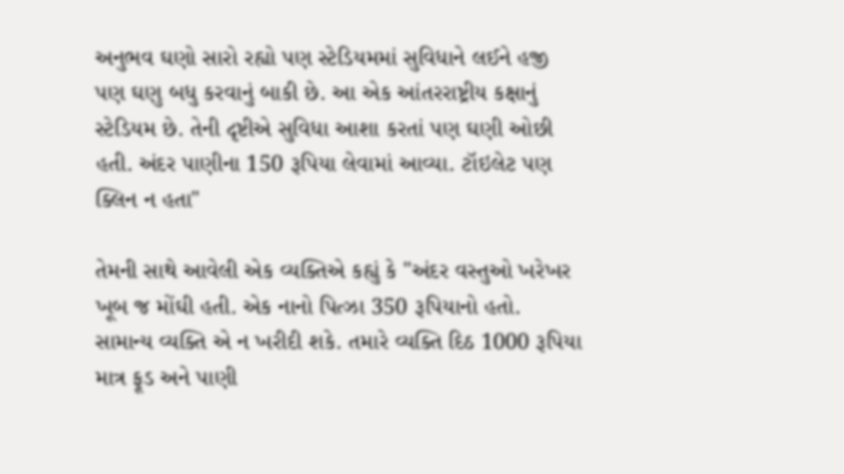અનુભવ ઘણો સારો રહ્યો પણ સ્ટેડિયમમાં સુવિધાને લઈને હજી પણ ઘણુ બધુ કરવાનું બાકી છે. આ એક આંતરરાષ્ટ્રીય કક્ષાનું સ્ટેડિયમ છે. તેની દૃષ્ટીએ સુવિધા આશા કરતાં પણ ઘણી ઓછી હતી. અંદર પાણીના 150 રૂપિયા લેવામાં આવ્યા. ટૉઇલેટ પણ ક્લિન ન હતા"

તેમની સાથે આવેલી એક વ્યક્તિએ કહ્યું કે "અંદર વસ્તુઓ ખરેખર ખૂબ જ મોંઘી હતી. એક નાનો પિત્ઝા 350 રૂપિયાનો હતો. સામાન્ય વ્યક્તિ એ ન ખરીદી શકે. તમારે વ્યક્તિ દિઠ 1000 રૂપિયા માત્ર ફૂડ અને પાણી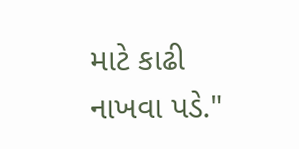માટે કાઢી નાખવા પડે."